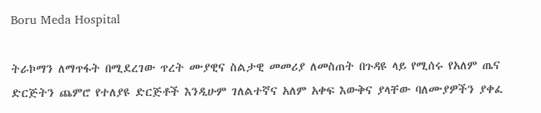Boru Meda Hospital

ትራኮማን ለማጥፋት በሚደረገው ጥረት ሙያዊና ስልታዊ መመሪያ ለመስጠት በጉዳዩ ላይ የሚሰሩ የአለም ጤና ድርጅትን ጨምሮ የተለያዩ ድርጅቶች እንዲሁም ገለልተኛና አለም አቀፍ እውቅና ያላቸው ባለሙያዎችን ያቀፈ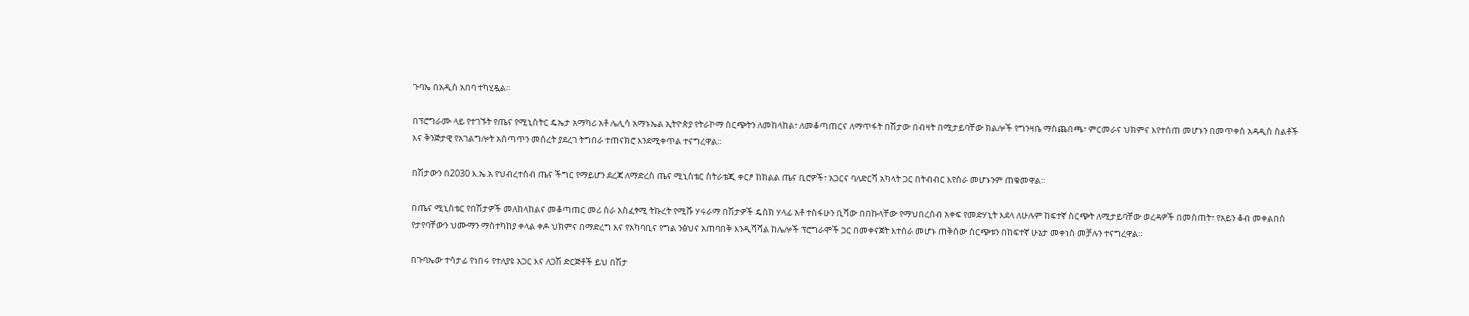ጉባኤ በአዲስ አበባ ተካሂዷል።

በፕሮግራሙ ላይ የተገኙት የጤና የሚኒስትር ዴኤታ አማካሪ አቶ ሌሊሳ አማኑኤል ኢትዮጵያ የትራኮማ ስርጭትን ለመከላከል፣ ለመቆጣጠርና ለማጥፋት በሽታው በብዛት በሚታይባቸው ክልሎች የግንዛቤ ማስጨበጫ፣ ምርመራና ህክምና እየተሰጠ መሆኑን በመጥቀስ አዳዲስ ስልቶች እና ቅንጅታዊ የአገልግሎት አሰጣጥን መሰረት ያደረገ ትግበራ ተጠናክሮ እንደሚቀጥል ተናግረዋል።

በሽታውን በ2030 እ.ኤ.አ የህብረተሰብ ጤና ችግር የማይሆን ደረጃ ለማድረስ ጤና ሚኒስቴር ስትራቴጂ ቀርፆ ከክልል ጤና ቢሮዎች፣ አጋርና ባለድርሻ አካላት ጋር በትብብር እየሰራ መሆኑንም ጠቁመዋል።

በጤና ሚኒስቴር የበሽታዎች መለከላከልና መቆጣጠር መሪ ስራ አስፈፃሚ ትኩረት የሚሹ ሃሩራማ በሽታዎች ዴስክ ሃላፊ አቶ ተስፋሁን ቢሻው በበኩላቸው የማህበረሰብ አቀፍ የመድሃኒት እደላ ለሁሉም ከፍተኛ ስርጭት ለሚታይባቸው ወረዳዎች በመስጠት፣ የአይን ቆብ መቀልበስ የታየባቸውን ህሙማን ማስተካከያ ቀላል ቀዶ ህክምና በማድረግ እና የአካባቢና የግል ንፅህና አጠባበቅ እንዲሻሻል ከሌሎች ፕሮግራሞች ጋር በመቀናጀት እተሰራ መሆኑ ጠቅሰው ስርጭቱን በከፍተኛ ሁኔታ መቀነስ መቻሉን ተናግረዋል።

በጉባኤው ተሳታፊ የነበሩ የተለያዩ አጋር እና ለጋሽ ድርጅቶች ይህ በሽታ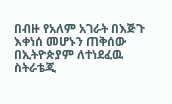በብዙ የአለም አገራት በእጅጉ እቀነሰ መሆኑን ጠቅሰው በኢትዮጵያም ለተነደፈዉ ስትራቴጂ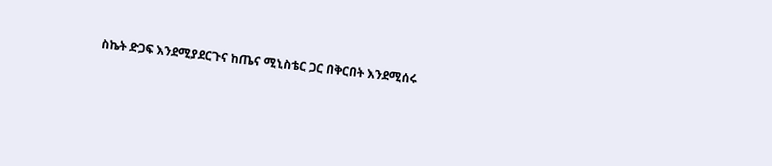ስኬት ድጋፍ እንደሚያደርጉና ከጤና ሚኒስቴር ጋር በቅርበት እንደሚሰሩ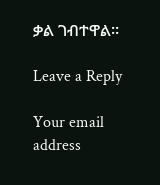ቃል ገብተዋል፡፡

Leave a Reply

Your email address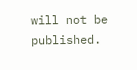will not be published.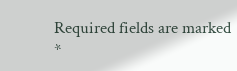Required fields are marked *